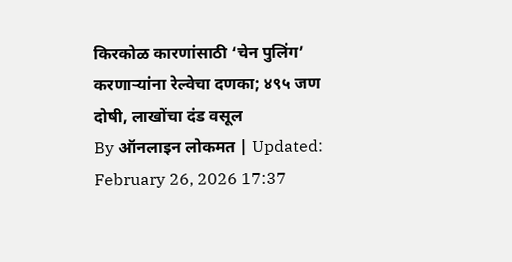किरकोळ कारणांसाठी ‘चेन पुलिंग’ करणाऱ्यांना रेल्वेचा दणका; ४९५ जण दोषी, लाखोंचा दंड वसूल
By ऑनलाइन लोकमत | Updated: February 26, 2026 17:37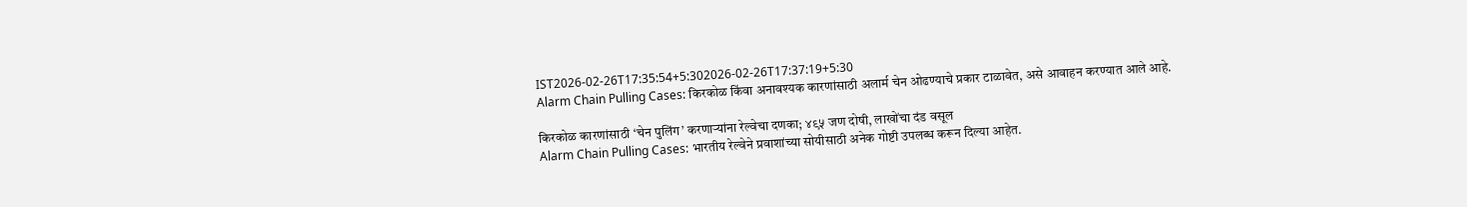IST2026-02-26T17:35:54+5:302026-02-26T17:37:19+5:30
Alarm Chain Pulling Cases: किरकोळ किंवा अनावश्यक कारणांसाठी अलार्म चेन ओढण्याचे प्रकार टाळावेत, असे आवाहन करण्यात आले आहे.

किरकोळ कारणांसाठी ‘चेन पुलिंग’ करणाऱ्यांना रेल्वेचा दणका; ४९५ जण दोषी, लाखोंचा दंड वसूल
Alarm Chain Pulling Cases: भारतीय रेल्वेने प्रवाशांच्या सोयीसाठी अनेक गोष्टी उपलब्ध करून दिल्या आहेत.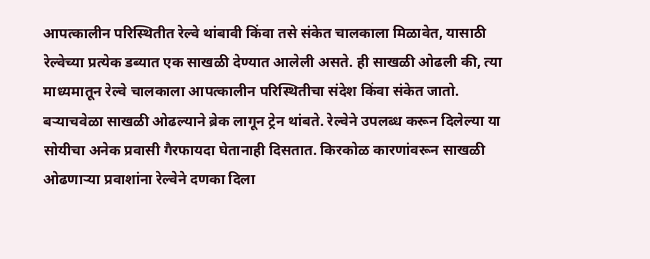आपत्कालीन परिस्थितीत रेल्वे थांबावी किंवा तसे संकेत चालकाला मिळावेत, यासाठी रेल्वेच्या प्रत्येक डब्यात एक साखळी देण्यात आलेली असते. ही साखळी ओढली की, त्या माध्यमातून रेल्वे चालकाला आपत्कालीन परिस्थितीचा संदेश किंवा संकेत जातो. बऱ्याचवेळा साखळी ओढल्याने ब्रेक लागून ट्रेन थांबते. रेल्वेने उपलब्ध करून दिलेल्या या सोयीचा अनेक प्रवासी गैरफायदा घेतानाही दिसतात. किरकोळ कारणांवरून साखळी ओढणाऱ्या प्रवाशांना रेल्वेने दणका दिला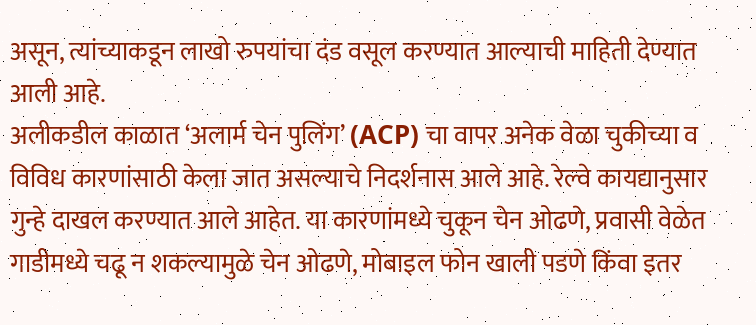असून, त्यांच्याकडून लाखो रुपयांचा दंड वसूल करण्यात आल्याची माहिती देण्यात आली आहे.
अलीकडील काळात ‘अलार्म चेन पुलिंग’ (ACP) चा वापर अनेक वेळा चुकीच्या व विविध कारणांसाठी केला जात असल्याचे निदर्शनास आले आहे. रेल्वे कायद्यानुसार गुन्हे दाखल करण्यात आले आहेत. या कारणांमध्ये चुकून चेन ओढणे, प्रवासी वेळेत गाडीमध्ये चढू न शकल्यामुळे चेन ओढणे, मोबाइल फोन खाली पडणे किंवा इतर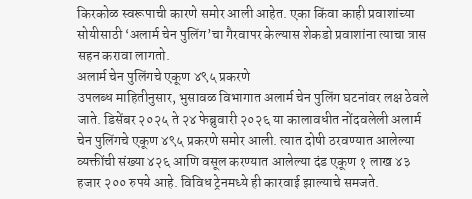किरकोळ स्वरूपाची कारणे समोर आली आहेत. एका किंवा काही प्रवाशांच्या सोयीसाठी ‘अलार्म चेन पुलिंग’चा गैरवापर केल्यास शेकडो प्रवाशांना त्याचा त्रास सहन करावा लागतो.
अलार्म चेन पुलिंगचे एकूण ४९५ प्रकरणे
उपलब्ध माहितीनुसार, भुसावळ विभागात अलार्म चेन पुलिंग घटनांवर लक्ष ठेवले जाते. डिसेंबर २०२५ ते २४ फेब्रुवारी २०२६ या कालावधीत नोंदवलेली अलार्म चेन पुलिंगचे एकूण ४९५ प्रकरणे समोर आली. त्यात दोषी ठरवण्यात आलेल्या व्यक्तींची संख्या ४२६ आणि वसूल करण्यात आलेल्या दंड एकूण १ लाख ४३ हजार २०० रुपये आहे. विविध ट्रेनमध्ये ही कारवाई झाल्याचे समजते.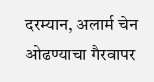दरम्यान, अलार्म चेन ओढण्याचा गैरवापर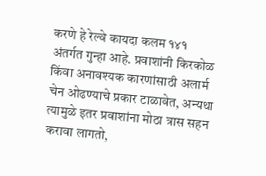करणे हे रेल्वे कायदा कलम १४१ अंतर्गत गुन्हा आहे. प्रवाशांनी किरकोळ किंवा अनावश्यक कारणांसाठी अलार्म चेन ओढण्याचे प्रकार टाळावेत, अन्यथा त्यामुळे इतर प्रवाशांना मोठा त्रास सहन करावा लागतो,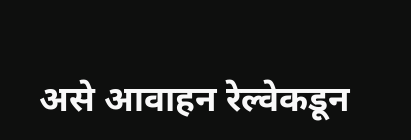असे आवाहन रेल्वेकडून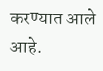करण्यात आले आहे.